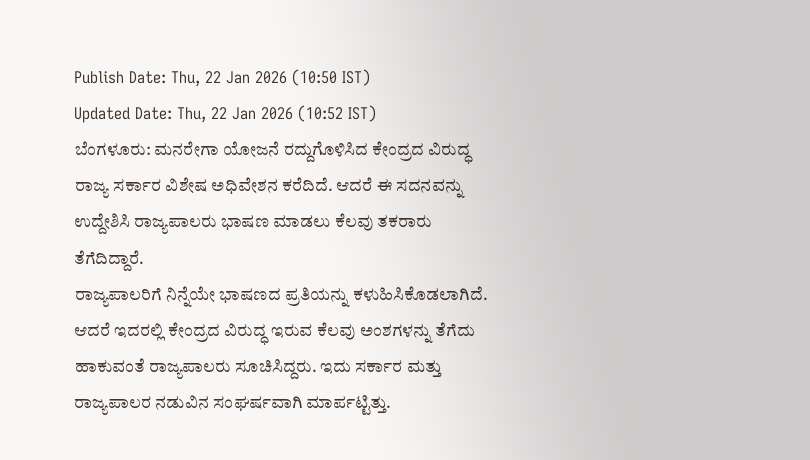Publish Date: Thu, 22 Jan 2026 (10:50 IST)
Updated Date: Thu, 22 Jan 2026 (10:52 IST)
ಬೆಂಗಳೂರು: ಮನರೇಗಾ ಯೋಜನೆ ರದ್ದುಗೊಳಿಸಿದ ಕೇಂದ್ರದ ವಿರುದ್ಧ ರಾಜ್ಯ ಸರ್ಕಾರ ವಿಶೇಷ ಅಧಿವೇಶನ ಕರೆದಿದೆ. ಆದರೆ ಈ ಸದನವನ್ನು ಉದ್ದೇಶಿಸಿ ರಾಜ್ಯಪಾಲರು ಭಾಷಣ ಮಾಡಲು ಕೆಲವು ತಕರಾರು ತೆಗೆದಿದ್ದಾರೆ.
ರಾಜ್ಯಪಾಲರಿಗೆ ನಿನ್ನೆಯೇ ಭಾಷಣದ ಪ್ರತಿಯನ್ನು ಕಳುಹಿಸಿಕೊಡಲಾಗಿದೆ. ಆದರೆ ಇದರಲ್ಲಿ ಕೇಂದ್ರದ ವಿರುದ್ಧ ಇರುವ ಕೆಲವು ಅಂಶಗಳನ್ನು ತೆಗೆದು ಹಾಕುವಂತೆ ರಾಜ್ಯಪಾಲರು ಸೂಚಿಸಿದ್ದರು. ಇದು ಸರ್ಕಾರ ಮತ್ತು ರಾಜ್ಯಪಾಲರ ನಡುವಿನ ಸಂಘರ್ಷವಾಗಿ ಮಾರ್ಪಟ್ಟಿತ್ತು.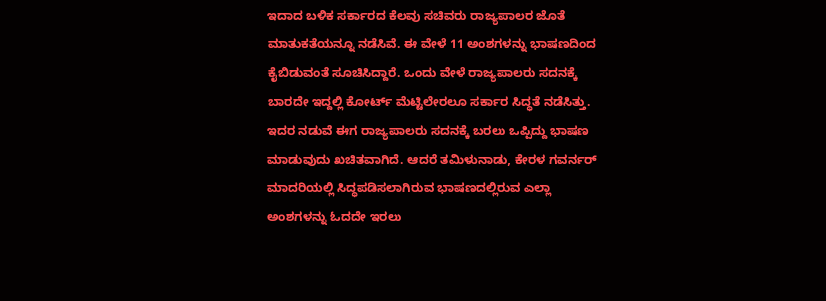ಇದಾದ ಬಳಿಕ ಸರ್ಕಾರದ ಕೆಲವು ಸಚಿವರು ರಾಜ್ಯಪಾಲರ ಜೊತೆ ಮಾತುಕತೆಯನ್ನೂ ನಡೆಸಿವೆ. ಈ ವೇಳೆ 11 ಅಂಶಗಳನ್ನು ಭಾಷಣದಿಂದ ಕೈಬಿಡುವಂತೆ ಸೂಚಿಸಿದ್ದಾರೆ. ಒಂದು ವೇಳೆ ರಾಜ್ಯಪಾಲರು ಸದನಕ್ಕೆ ಬಾರದೇ ಇದ್ದಲ್ಲಿ ಕೋರ್ಟ್ ಮೆಟ್ಟಿಲೇರಲೂ ಸರ್ಕಾರ ಸಿದ್ಧತೆ ನಡೆಸಿತ್ತು.
ಇದರ ನಡುವೆ ಈಗ ರಾಜ್ಯಪಾಲರು ಸದನಕ್ಕೆ ಬರಲು ಒಪ್ಪಿದ್ದು ಭಾಷಣ ಮಾಡುವುದು ಖಚಿತವಾಗಿದೆ. ಆದರೆ ತಮಿಳುನಾಡು, ಕೇರಳ ಗವರ್ನರ್ ಮಾದರಿಯಲ್ಲಿ ಸಿದ್ಧಪಡಿಸಲಾಗಿರುವ ಭಾಷಣದಲ್ಲಿರುವ ಎಲ್ಲಾ ಅಂಶಗಳನ್ನು ಓದದೇ ಇರಲು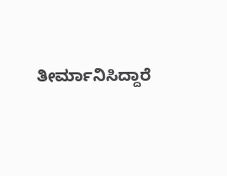ತೀರ್ಮಾನಿಸಿದ್ದಾರೆ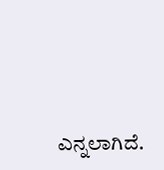ಎನ್ನಲಾಗಿದೆ.